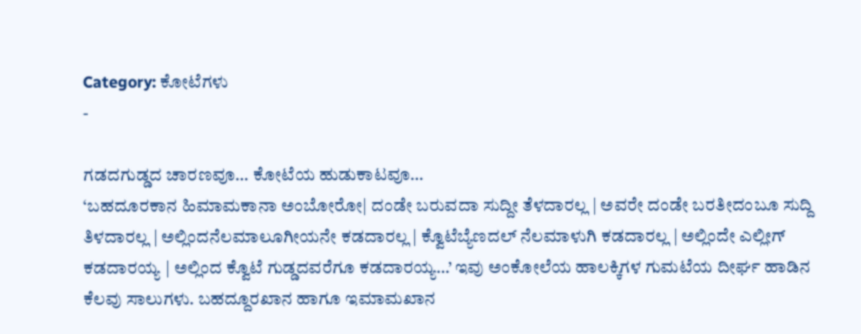Category: ಕೋಟೆಗಳು
-

ಗಡದಗುಡ್ಡದ ಚಾರಣವೂ… ಕೋಟೆಯ ಹುಡುಕಾಟವೂ…
‘ಬಹದೂರಕಾನ ಹಿಮಾಮಕಾನಾ ಅಂಬೋರೋ| ದಂಡೇ ಬರುವದಾ ಸುದ್ದೀ ತೆಳದಾರಲ್ಲ | ಅವರೇ ದಂಡೇ ಬರತೀದಂಬೂ ಸುದ್ದಿ ತಿಳದಾರಲ್ಲ | ಅಲ್ಲಿಂದನೆಲಮಾಲೂಗೀಯನೇ ಕಡದಾರಲ್ಲ | ಕ್ವೊಟೆಬ್ಯೆಣದಲ್ ನೆಲಮಾಳುಗಿ ಕಡದಾರಲ್ಲ | ಅಲ್ಲಿಂದೇ ಎಲ್ಲೀಗ್ ಕಡದಾರಯ್ಯ | ಅಲ್ಲಿಂದ ಕ್ವೊಟೆ ಗುಡ್ಡದವರೆಗೂ ಕಡದಾರಯ್ಯ…’ ಇವು ಅಂಕೋಲೆಯ ಹಾಲಕ್ಕಿಗಳ ಗುಮಟೆಯ ದೀರ್ಘ ಹಾಡಿನ ಕೆಲವು ಸಾಲುಗಳು. ಬಹದ್ದೂರಖಾನ ಹಾಗೂ ಇಮಾಮಖಾನ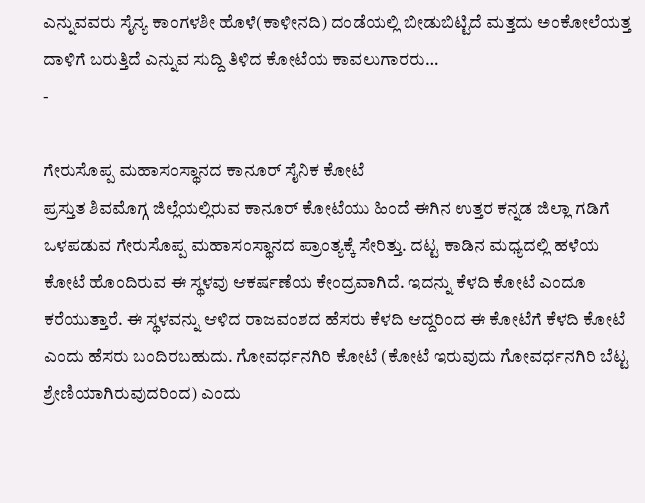ಎನ್ನುವವರು ಸೈನ್ಯ ಕಾಂಗಳಶೀ ಹೊಳೆ(ಕಾಳೀನದಿ) ದಂಡೆಯಲ್ಲಿ ಬೀಡುಬಿಟ್ಟಿದೆ ಮತ್ತದು ಅಂಕೋಲೆಯತ್ತ ದಾಳಿಗೆ ಬರುತ್ತಿದೆ ಎನ್ನುವ ಸುದ್ದಿ ತಿಳಿದ ಕೋಟೆಯ ಕಾವಲುಗಾರರು…
-

ಗೇರುಸೊಪ್ಪ ಮಹಾಸಂಸ್ಥಾನದ ಕಾನೂರ್ ಸೈನಿಕ ಕೋಟೆ
ಪ್ರಸ್ತುತ ಶಿವಮೊಗ್ಗ ಜಿಲ್ಲೆಯಲ್ಲಿರುವ ಕಾನೂರ್ ಕೋಟೆಯು ಹಿಂದೆ ಈಗಿನ ಉತ್ತರ ಕನ್ನಡ ಜಿಲ್ಲಾ ಗಡಿಗೆ ಒಳಪಡುವ ಗೇರುಸೊಪ್ಪ ಮಹಾಸಂಸ್ಥಾನದ ಪ್ರಾಂತ್ಯಕ್ಕೆ ಸೇರಿತ್ತು. ದಟ್ಟ ಕಾಡಿನ ಮಧ್ಯದಲ್ಲಿ ಹಳೆಯ ಕೋಟೆ ಹೊಂದಿರುವ ಈ ಸ್ಥಳವು ಆಕರ್ಷಣೆಯ ಕೇಂದ್ರವಾಗಿದೆ. ಇದನ್ನು ಕೆಳದಿ ಕೋಟೆ ಎಂದೂ ಕರೆಯುತ್ತಾರೆ. ಈ ಸ್ಥಳವನ್ನು ಆಳಿದ ರಾಜವಂಶದ ಹೆಸರು ಕೆಳದಿ ಆದ್ದರಿಂದ ಈ ಕೋಟೆಗೆ ಕೆಳದಿ ಕೋಟೆ ಎಂದು ಹೆಸರು ಬಂದಿರಬಹುದು. ಗೋವರ್ಧನಗಿರಿ ಕೋಟೆ (ಕೋಟೆ ಇರುವುದು ಗೋವರ್ಧನಗಿರಿ ಬೆಟ್ಟ ಶ್ರೇಣಿಯಾಗಿರುವುದರಿಂದ) ಎಂದು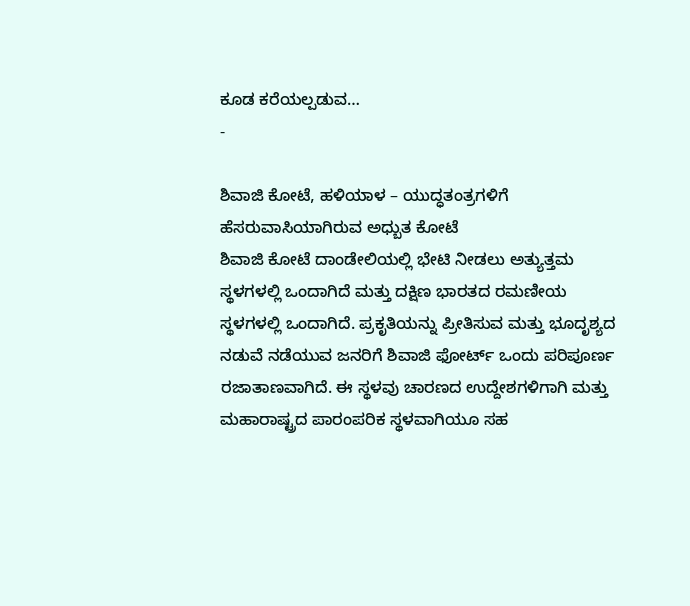ಕೂಡ ಕರೆಯಲ್ಪಡುವ…
-

ಶಿವಾಜಿ ಕೋಟೆ, ಹಳಿಯಾಳ – ಯುದ್ಧತಂತ್ರಗಳಿಗೆ ಹೆಸರುವಾಸಿಯಾಗಿರುವ ಅಧ್ಬುತ ಕೋಟೆ
ಶಿವಾಜಿ ಕೋಟೆ ದಾಂಡೇಲಿಯಲ್ಲಿ ಭೇಟಿ ನೀಡಲು ಅತ್ಯುತ್ತಮ ಸ್ಥಳಗಳಲ್ಲಿ ಒಂದಾಗಿದೆ ಮತ್ತು ದಕ್ಷಿಣ ಭಾರತದ ರಮಣೀಯ ಸ್ಥಳಗಳಲ್ಲಿ ಒಂದಾಗಿದೆ. ಪ್ರಕೃತಿಯನ್ನು ಪ್ರೀತಿಸುವ ಮತ್ತು ಭೂದೃಶ್ಯದ ನಡುವೆ ನಡೆಯುವ ಜನರಿಗೆ ಶಿವಾಜಿ ಫೋರ್ಟ್ ಒಂದು ಪರಿಪೂರ್ಣ ರಜಾತಾಣವಾಗಿದೆ. ಈ ಸ್ಥಳವು ಚಾರಣದ ಉದ್ದೇಶಗಳಿಗಾಗಿ ಮತ್ತು ಮಹಾರಾಷ್ಟ್ರದ ಪಾರಂಪರಿಕ ಸ್ಥಳವಾಗಿಯೂ ಸಹ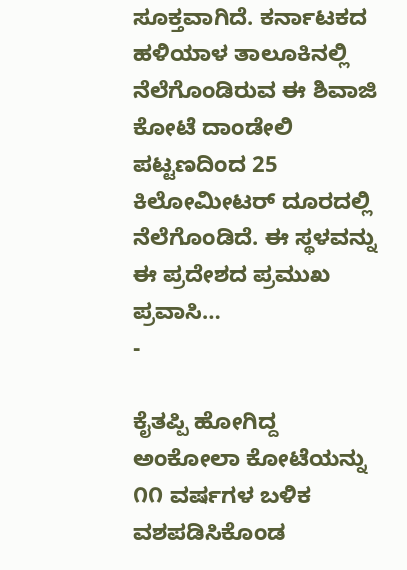ಸೂಕ್ತವಾಗಿದೆ. ಕರ್ನಾಟಕದ ಹಳಿಯಾಳ ತಾಲೂಕಿನಲ್ಲಿ ನೆಲೆಗೊಂಡಿರುವ ಈ ಶಿವಾಜಿ ಕೋಟೆ ದಾಂಡೇಲಿ ಪಟ್ಟಣದಿಂದ 25 ಕಿಲೋಮೀಟರ್ ದೂರದಲ್ಲಿ ನೆಲೆಗೊಂಡಿದೆ. ಈ ಸ್ಥಳವನ್ನು ಈ ಪ್ರದೇಶದ ಪ್ರಮುಖ ಪ್ರವಾಸಿ…
-

ಕೈತಪ್ಪಿ ಹೋಗಿದ್ದ ಅಂಕೋಲಾ ಕೋಟೆಯನ್ನು ೧೧ ವರ್ಷಗಳ ಬಳಿಕ ವಶಪಡಿಸಿಕೊಂಡ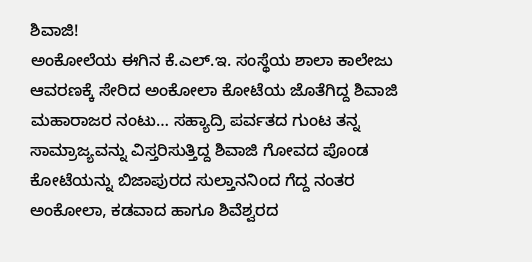ಶಿವಾಜಿ!
ಅಂಕೋಲೆಯ ಈಗಿನ ಕೆ.ಎಲ್.ಇ. ಸಂಸ್ಥೆಯ ಶಾಲಾ ಕಾಲೇಜು ಆವರಣಕ್ಕೆ ಸೇರಿದ ಅಂಕೋಲಾ ಕೋಟೆಯ ಜೊತೆಗಿದ್ದ ಶಿವಾಜಿ ಮಹಾರಾಜರ ನಂಟು… ಸಹ್ಯಾದ್ರಿ ಪರ್ವತದ ಗುಂಟ ತನ್ನ ಸಾಮ್ರಾಜ್ಯವನ್ನು ವಿಸ್ತರಿಸುತ್ತಿದ್ದ ಶಿವಾಜಿ ಗೋವದ ಪೊಂಡ ಕೋಟೆಯನ್ನು ಬಿಜಾಪುರದ ಸುಲ್ತಾನನಿಂದ ಗೆದ್ದ ನಂತರ ಅಂಕೋಲಾ, ಕಡವಾದ ಹಾಗೂ ಶಿವೆಶ್ವರದ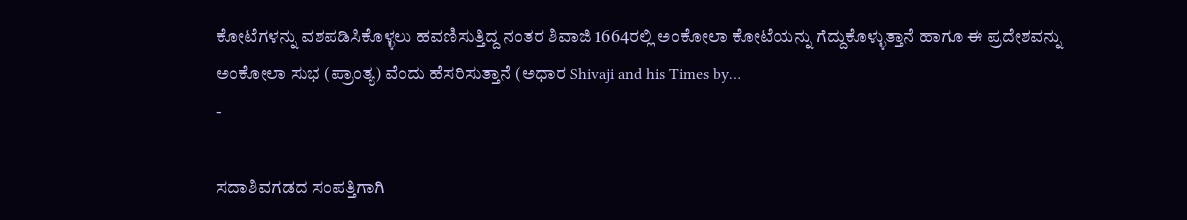ಕೋಟೆಗಳನ್ನು ವಶಪಡಿಸಿಕೊಳ್ಳಲು ಹವಣಿಸುತ್ತಿದ್ದ ನಂತರ ಶಿವಾಜಿ 1664ರಲ್ಲಿ ಅಂಕೋಲಾ ಕೋಟೆಯನ್ನು ಗೆದ್ದುಕೊಳ್ಳುತ್ತಾನೆ ಹಾಗೂ ಈ ಪ್ರದೇಶವನ್ನು ಅಂಕೋಲಾ ಸುಭ (ಪ್ರಾಂತ್ಯ) ವೆಂದು ಹೆಸರಿಸುತ್ತಾನೆ (ಅಧಾರ Shivaji and his Times by…
-

ಸದಾಶಿವಗಡದ ಸಂಪತ್ತಿಗಾಗಿ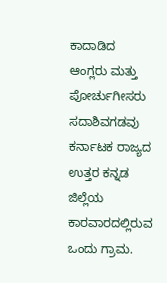ಕಾದಾಡಿದ ಆಂಗ್ಲರು ಮತ್ತು ಪೋರ್ಚುಗೀಸರು
ಸದಾಶಿವಗಡವು ಕರ್ನಾಟಕ ರಾಜ್ಯದ ಉತ್ತರ ಕನ್ನಡ ಜಿಲ್ಲೆಯ ಕಾರವಾರದಲ್ಲಿರುವ ಒಂದು ಗ್ರಾಮ.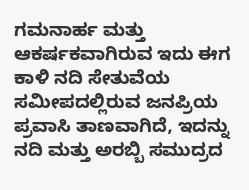ಗಮನಾರ್ಹ ಮತ್ತು ಆಕರ್ಷಕವಾಗಿರುವ ಇದು ಈಗ ಕಾಳಿ ನದಿ ಸೇತುವೆಯ ಸಮೀಪದಲ್ಲಿರುವ ಜನಪ್ರಿಯ ಪ್ರವಾಸಿ ತಾಣವಾಗಿದೆ, ಇದನ್ನು ನದಿ ಮತ್ತು ಅರಬ್ಬಿ ಸಮುದ್ರದ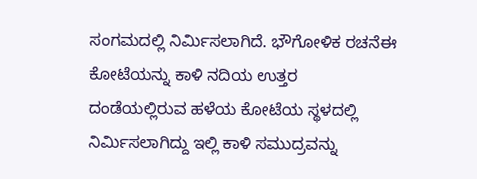ಸಂಗಮದಲ್ಲಿ ನಿರ್ಮಿಸಲಾಗಿದೆ. ಭೌಗೋಳಿಕ ರಚನೆಈ ಕೋಟೆಯನ್ನು ಕಾಳಿ ನದಿಯ ಉತ್ತರ ದಂಡೆಯಲ್ಲಿರುವ ಹಳೆಯ ಕೋಟೆಯ ಸ್ಥಳದಲ್ಲಿ ನಿರ್ಮಿಸಲಾಗಿದ್ದು ಇಲ್ಲಿ ಕಾಳಿ ಸಮುದ್ರವನ್ನು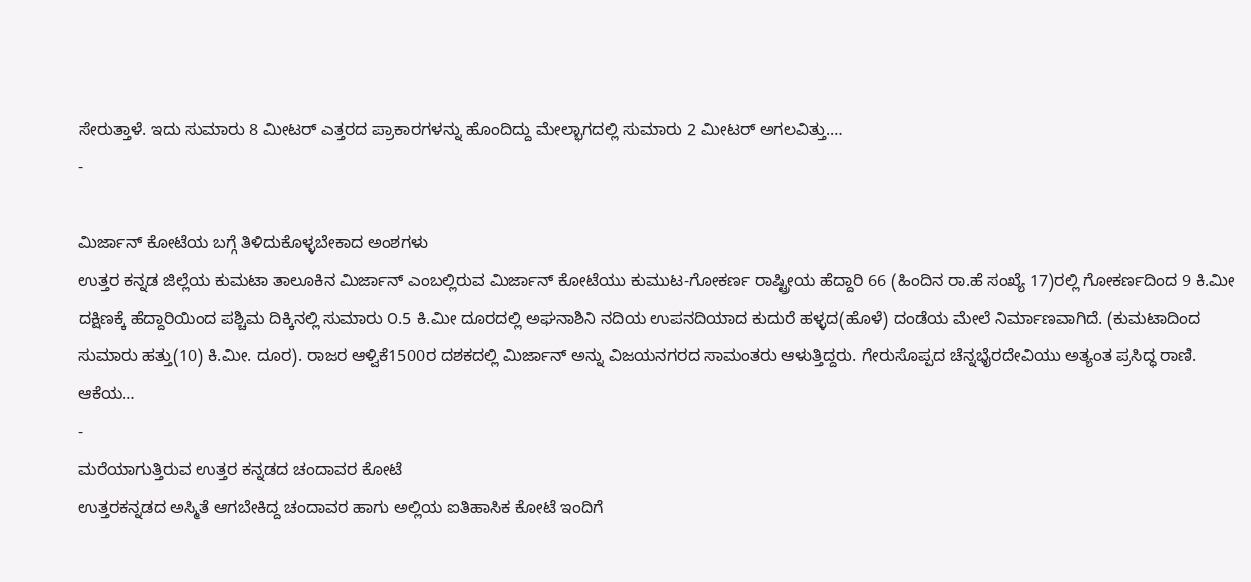ಸೇರುತ್ತಾಳೆ. ಇದು ಸುಮಾರು 8 ಮೀಟರ್ ಎತ್ತರದ ಪ್ರಾಕಾರಗಳನ್ನು ಹೊಂದಿದ್ದು ಮೇಲ್ಭಾಗದಲ್ಲಿ ಸುಮಾರು 2 ಮೀಟರ್ ಅಗಲವಿತ್ತು.…
-

ಮಿರ್ಜಾನ್ ಕೋಟೆಯ ಬಗ್ಗೆ ತಿಳಿದುಕೊಳ್ಳಬೇಕಾದ ಅಂಶಗಳು
ಉತ್ತರ ಕನ್ನಡ ಜಿಲ್ಲೆಯ ಕುಮಟಾ ತಾಲೂಕಿನ ಮಿರ್ಜಾನ್ ಎಂಬಲ್ಲಿರುವ ಮಿರ್ಜಾನ್ ಕೋಟೆಯು ಕುಮುಟ-ಗೋಕರ್ಣ ರಾಷ್ಟ್ರೀಯ ಹೆದ್ದಾರಿ 66 (ಹಿಂದಿನ ರಾ.ಹೆ ಸಂಖ್ಯೆ 17)ರಲ್ಲಿ ಗೋಕರ್ಣದಿಂದ 9 ಕಿ.ಮೀ ದಕ್ಷಿಣಕ್ಕೆ ಹೆದ್ದಾರಿಯಿಂದ ಪಶ್ಚಿಮ ದಿಕ್ಕಿನಲ್ಲಿ ಸುಮಾರು ೦.5 ಕಿ.ಮೀ ದೂರದಲ್ಲಿ ಅಘನಾಶಿನಿ ನದಿಯ ಉಪನದಿಯಾದ ಕುದುರೆ ಹಳ್ಳದ(ಹೊಳೆ) ದಂಡೆಯ ಮೇಲೆ ನಿರ್ಮಾಣವಾಗಿದೆ. (ಕುಮಟಾದಿಂದ ಸುಮಾರು ಹತ್ತು(10) ಕಿ.ಮೀ. ದೂರ). ರಾಜರ ಆಳ್ವಿಕೆ1500ರ ದಶಕದಲ್ಲಿ ಮಿರ್ಜಾನ್ ಅನ್ನು ವಿಜಯನಗರದ ಸಾಮಂತರು ಆಳುತ್ತಿದ್ದರು. ಗೇರುಸೊಪ್ಪದ ಚೆನ್ನಭೈರದೇವಿಯು ಅತ್ಯಂತ ಪ್ರಸಿದ್ಧ ರಾಣಿ. ಆಕೆಯ…
-
ಮರೆಯಾಗುತ್ತಿರುವ ಉತ್ತರ ಕನ್ನಡದ ಚಂದಾವರ ಕೋಟೆ
ಉತ್ತರಕನ್ನಡದ ಅಸ್ಮಿತೆ ಆಗಬೇಕಿದ್ದ ಚಂದಾವರ ಹಾಗು ಅಲ್ಲಿಯ ಐತಿಹಾಸಿಕ ಕೋಟೆ ಇಂದಿಗೆ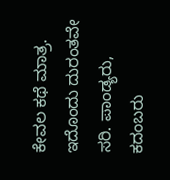ಕೇವಲ ಕಥೆ ಮಾತ್ರ. ಇದೊಂದು ದುರಂತವೇ ಸರಿ. ಪಾಂಡ್ಯರು, ಕದಂಬರು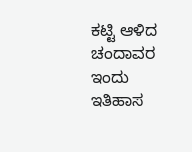ಕಟ್ಟಿ ಆಳಿದ ಚಂದಾವರ ಇಂದು ಇತಿಹಾಸ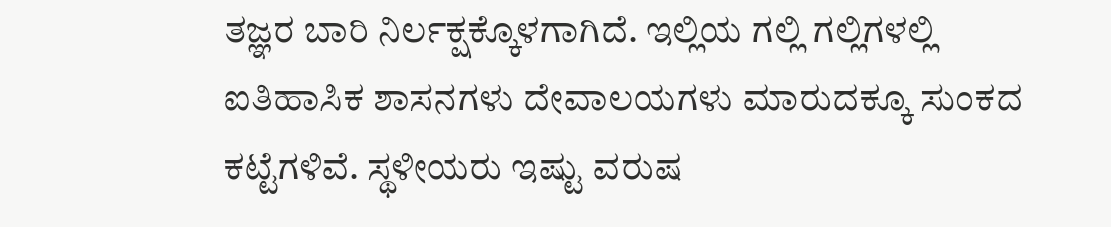ತಜ್ಞರ ಬಾರಿ ನಿರ್ಲಕ್ಷಕ್ಕೊಳಗಾಗಿದೆ. ಇಲ್ಲಿಯ ಗಲ್ಲಿ ಗಲ್ಲಿಗಳಲ್ಲಿ ಐತಿಹಾಸಿಕ ಶಾಸನಗಳು ದೇವಾಲಯಗಳು ಮಾರುದಕ್ಕೂ ಸುಂಕದ ಕಟ್ಟೆಗಳಿವೆ. ಸ್ಥಳೀಯರು ಇಷ್ಟು ವರುಷ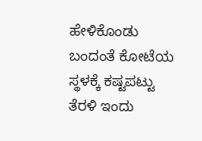ಹೇಳಿಕೊಂಡು ಬಂದಂತೆ ಕೋಟೆಯ ಸ್ಥಳಕ್ಕೆ ಕಷ್ಟಪಟ್ಟು ತೆರಳಿ ಇಂದು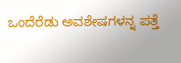ಒಂದೆರೆಡು ಅವಶೇಷಗಳನ್ನ ಪತ್ತೆ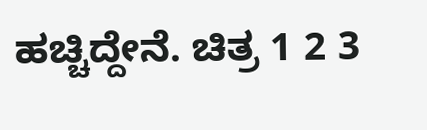ಹಚ್ಚಿದ್ದೇನೆ. ಚಿತ್ರ 1 2 3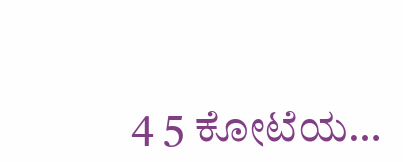4 5 ಕೋಟೆಯ…